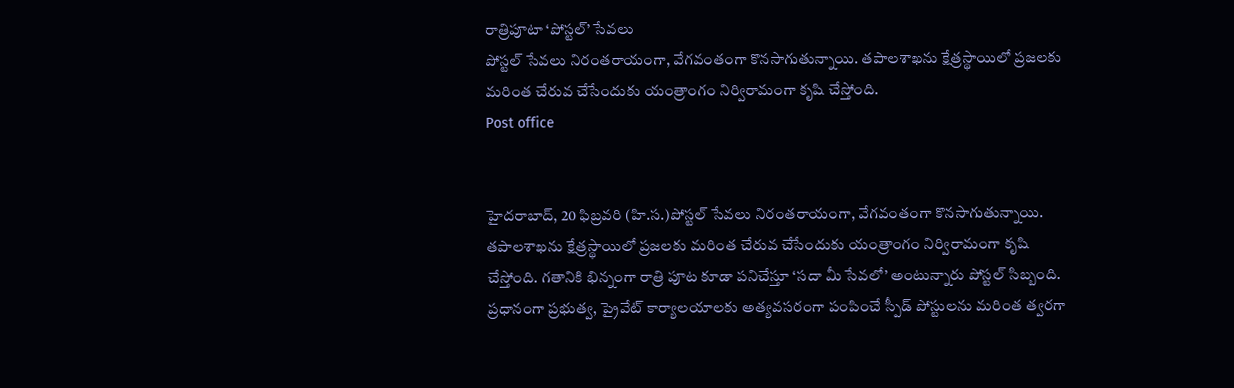రాత్రిపూటా ‘పోస్టల్‌’ సేవలు
పోస్టల్‌ సేవలు నిరంతరాయంగా, వేగవంతంగా కొనసాగుతున్నాయి. తపాలశాఖను క్షేత్రస్థాయిలో ప్రజలకు మరింత చేరువ చేసేందుకు యంత్రాంగం నిర్విరామంగా కృషి చేస్తోంది.
Post office


హైదరాబాద్, 20 ఫిబ్రవరి (హి.స.)పోస్టల్‌ సేవలు నిరంతరాయంగా, వేగవంతంగా కొనసాగుతున్నాయి. తపాలశాఖను క్షేత్రస్థాయిలో ప్రజలకు మరింత చేరువ చేసేందుకు యంత్రాంగం నిర్విరామంగా కృషి చేస్తోంది. గతానికి భిన్నంగా రాత్రి పూట కూడా పనిచేస్తూ ‘సదా మీ సేవలో’ అంటున్నారు పోస్టల్‌ సిబ్బంది. ప్రధానంగా ప్రభుత్వ, ప్రైవేట్‌ కార్యాలయాలకు అత్యవసరంగా పంపించే స్పీడ్‌ పోస్టులను మరింత త్వరగా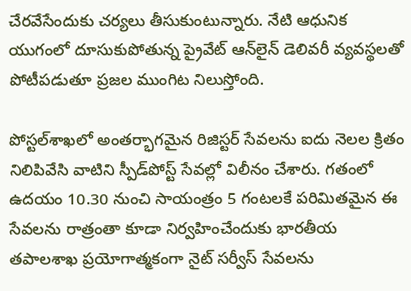చేరవేసేందుకు చర్యలు తీసుకుంటున్నారు. నేటి ఆధునిక యుగంలో దూసుకుపోతున్న ప్రైవేట్‌ ఆన్‌లైన్‌ డెలివరీ వ్యవస్థలతో పోటీపడుతూ ప్రజల ముంగిట నిలుస్తోంది.

పోస్టల్‌శాఖలో అంతర్భాగమైన రిజిస్టర్‌ సేవలను ఐదు నెలల క్రితం నిలిపివేసి వాటిని స్పీడ్‌పోస్ట్‌ సేవల్లో విలీనం చేశారు. గతంలో ఉదయం 10.30 నుంచి సాయంత్రం 5 గంటలకే పరిమితమైన ఈ సేవలను రాత్రంతా కూడా నిర్వహించేందుకు భారతీయ తపాలశాఖ ప్రయోగాత్మకంగా నైట్‌ సర్వీస్‌ సేవలను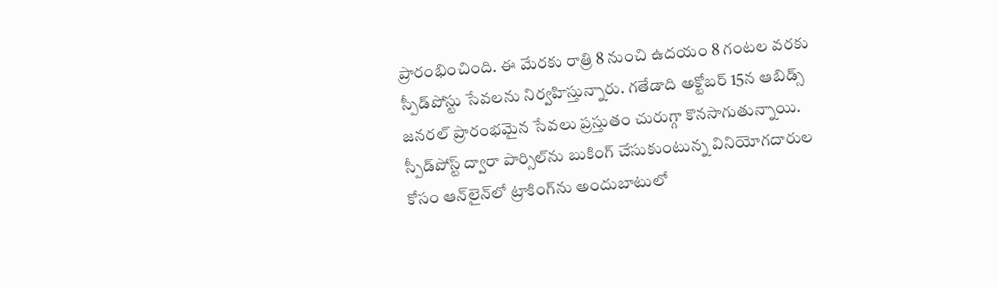ప్రారంభించింది. ఈ మేరకు రాత్రి 8 నుంచి ఉదయం 8 గంటల వరకు స్పీడ్‌పోస్టు సేవలను నిర్వహిస్తున్నారు. గతేడాది అక్టోబర్‌ 15న ఆబిడ్స్‌ జనరల్‌ ప్రారంభమైన సేవలు ప్రస్తుతం చురుగ్గా కొనసాగుతున్నాయి. స్పీడ్‌పోస్ట్‌ ద్వారా పార్సిల్‌ను బుకింగ్‌ చేసుకుంటున్న వినియోగదారుల కోసం ఆన్‌లైన్‌లో ట్రాకింగ్‌ను అందుబాటులో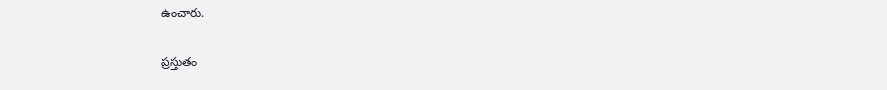ఉంచారు.

ప్రస్తుతం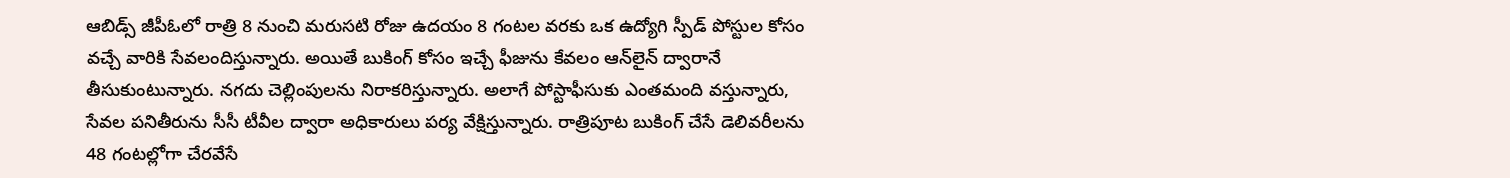ఆబిడ్స్‌ జీపీఓలో రాత్రి 8 నుంచి మరుసటి రోజు ఉదయం 8 గంటల వరకు ఒక ఉద్యోగి స్పీడ్‌ పోస్టుల కోసం వచ్చే వారికి సేవలందిస్తున్నారు. అయితే బుకింగ్‌ కోసం ఇచ్చే ఫీజును కేవలం ఆన్‌లైన్‌ ద్వారానే తీసుకుంటున్నారు. నగదు చెల్లింపులను నిరాకరిస్తున్నారు. అలాగే పోస్టాఫీసుకు ఎంతమంది వస్తున్నారు, సేవల పనితీరును సీసీ టీవీల ద్వారా అధికారులు పర్య వేక్షిస్తున్నారు. రాత్రిపూట బుకింగ్‌ చేసే డెలివరీలను 48 గంటల్లోగా చేరవేసే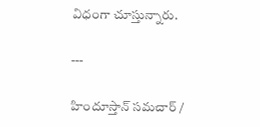విధంగా చూస్తున్నారు.

---

హిందూస్తాన్ సమచార్ /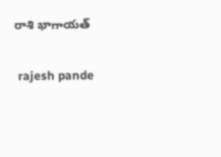రాశి భాగాయత్


 rajesh pande